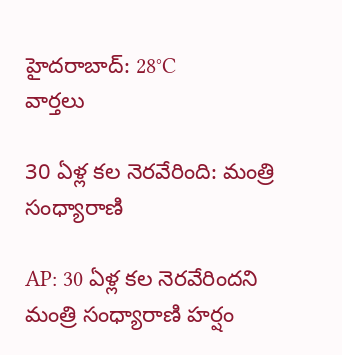హైదరాబాద్: 28°C
వార్తలు

30 ఏళ్ల కల నెరవేరింది: మంత్రి సంధ్యారాణి

AP: 30 ఏళ్ల కల నెరవేరిందని మంత్రి సంధ్యారాణి హర్షం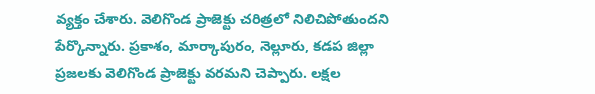వ్యక్తం చేశారు. వెలిగొండ ప్రాజెక్టు చరిత్రలో నిలిచిపోతుందని పేర్కొన్నారు. ప్రకాశం, మార్కాపురం, నెల్లూరు, కడప జిల్లా ప్రజలకు వెలిగొండ ప్రాజెక్టు వరమని చెప్పారు. లక్షల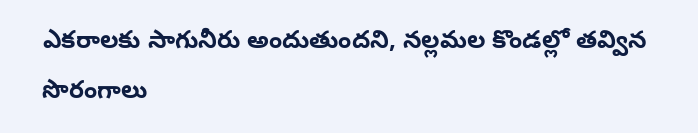ఎకరాలకు సాగునీరు అందుతుందని, నల్లమల కొండల్లో తవ్విన సొరంగాలు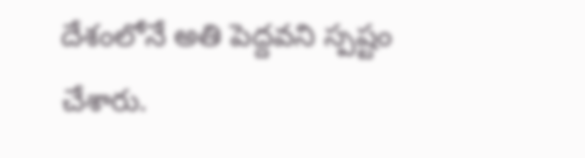దేశంలోనే అతి పెద్దవని స్పష్టం చేశారు.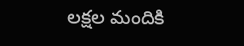లక్షల మందికి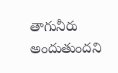తాగునీరు అందుతుందని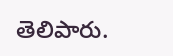తెలిపారు.